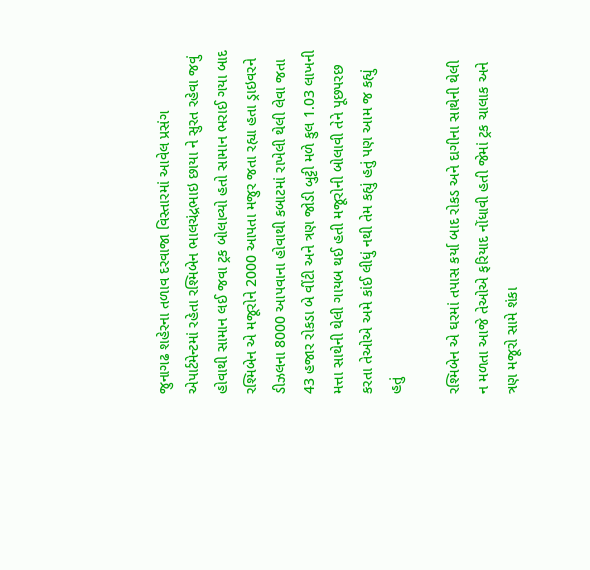જુનાગઢ શહેરના તળાવ દરવાજા વિસ્તારમાં આવેલ પ્રસંગ એપાર્ટમેન્ટમાં રહેતા રશ્મિબેન ભાલચંદ્રભાઇ છાયા ને સુરત રહેવા જવું હોવાથી સામાન લઈ જવા ટ્રક બોલાવ્યો હતો સામાન ભરાઈ ગયા બાદ રશ્મિબેન એ મજૂરોને 2000 આપતા મજુર જતા રહ્યા હતા ડ્રાઇવરને ડીઝલના 8000 આપવાના હોવાથી કબાટમાં રાખેલી થેલી લેવા જતા 43 હજાર રોકડા બે વીંટી અને ત્રણ જોડી બુટ્ટી મળે કુલ 1.03 લાખની મત્તા સાથેની થેલી ગાયબ થઈ હતી મજૂરોની બોલાવી તેને પૂછપરછ કરતા તેઓએ અમે કાંઈ લીધું નથી તેમ કહ્યું હતું પણ આમ જ કહ્યું હતું

રશ્મિબેન એ ઘરમાં તપાસ કર્યા બાદ રોકડ અને દાગીના સાથેની થેલી ન મળતા આજે તેઓએ ફરિયાદ નોંધાવી હતી જેમાં ટ્રક ચાલાક અને ત્રણ મજૂરો સામે શંકા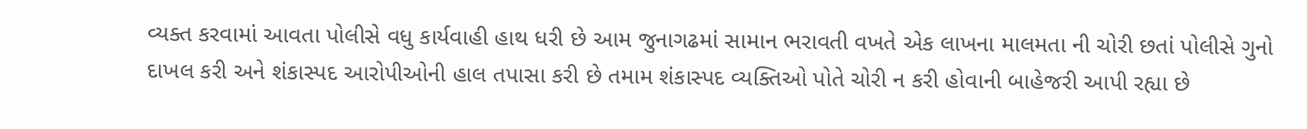વ્યક્ત કરવામાં આવતા પોલીસે વધુ કાર્યવાહી હાથ ધરી છે આમ જુનાગઢમાં સામાન ભરાવતી વખતે એક લાખના માલમતા ની ચોરી છતાં પોલીસે ગુનો દાખલ કરી અને શંકાસ્પદ આરોપીઓની હાલ તપાસા કરી છે તમામ શંકાસ્પદ વ્યક્તિઓ પોતે ચોરી ન કરી હોવાની બાહેજરી આપી રહ્યા છે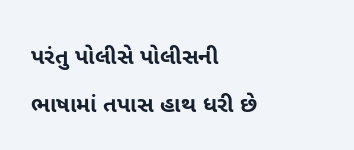પરંતુ પોલીસે પોલીસની ભાષામાં તપાસ હાથ ધરી છે